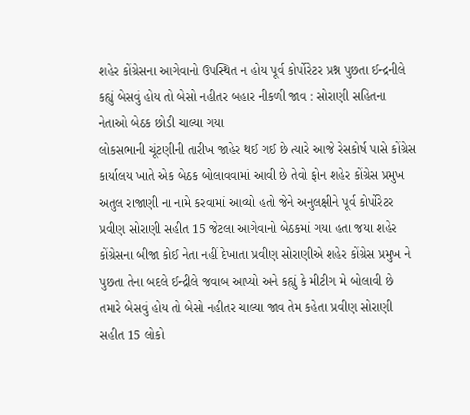શહેર કોંગ્રેસના આગેવાનો ઉપસ્થિત ન હોય પૂર્વ કોર્પોરેટર પ્રશ્ન પુછતા ઈન્દ્રનીલે કહ્યું બેસવું હોય તો બેસો નહીતર બહાર નીકળી જાવ : સોરાણી સહિતના નેતાઓ બેઠક છોડી ચાલ્યા ગયા
લોકસભાની ચૂંટણીની તારીખ જાહેર થઈ ગઈ છે ત્યારે આજે રેસકોર્ષ પાસે કોંગ્રેસ કાર્યાલય ખાતે એક બેઠક બોલાવવામાં આવી છે તેવો ફોન શહેર કોંગ્રેસ પ્રમુખ અતુલ રાજાણી ના નામે કરવામાં આવ્યો હતો જેને અનુલક્ષીને પૂર્વ કોર્પોરેટર પ્રવીણ સોરાણી સહીત 15 જેટલા આગેવાનો બેઠકમાં ગયા હતા જયા શહેર કોંગ્રેસના બીજા કોઈ નેતા નહીં દેખાતા પ્રવીણ સોરાણીએ શહેર કોંગ્રેસ પ્રમુખ ને પુછતા તેના બદલે ઈન્દ્રીલે જવાબ આપ્યો અને કહ્યું કે મીટીગ મે બોલાવી છે તમારે બેસવું હોય તો બેસો નહીતર ચાલ્યા જાવ તેમ કહેતા પ્રવીણ સોરાણી સહીત 15 લોકો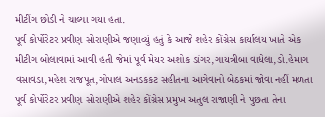મીટીંગ છોડી ને ચાલ્યા ગયા હતા.
પૂર્વ કોર્પોરેટર પ્રવીણ સોરાણીએ જણાવ્યું હતું કે આજે શહેર કોંગ્રેસ કાર્યાલય ખાતે એક મીટીગ બોલાવામાં આવી હતી જેમાં પૂર્વ મેયર અશોક ડાંગર,ગાયત્રીબા વાધેલા,ડો.હેમાગ વસાવડા,મહેશ રાજપૂત,ગોપાલ અનડકકટ સહીતના આગેવાનો બેઠકમાં જોવા નહીં મળતા પૂર્વ કોર્પોરેટર પ્રવીણ સોરાણીએ શહેર કોંગ્રેસ પ્રમુખ અતુલ રાજાણી ને પુછતા તેના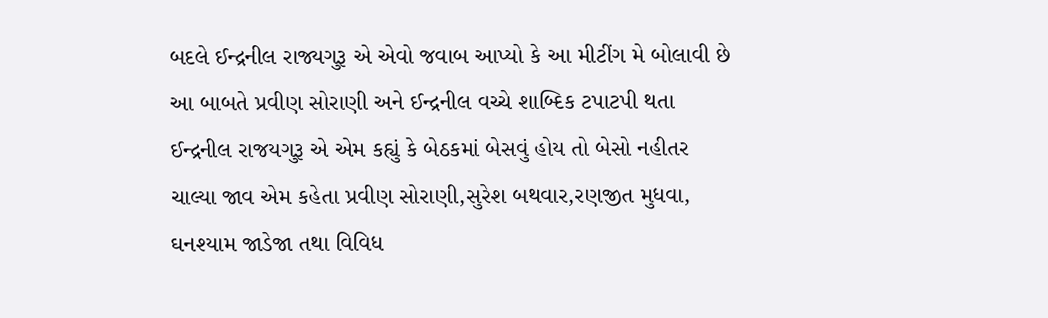બદલે ઈન્દ્રનીલ રાજ્યગુરૂ એ એવો જવાબ આપ્યો કે આ મીટીંગ મે બોલાવી છે આ બાબતે પ્રવીણ સોરાણી અને ઈન્દ્રનીલ વચ્ચે શાબ્દિક ટપાટપી થતા ઈન્દ્રનીલ રાજયગુરૂ એ એમ કહ્યું કે બેઠકમાં બેસવું હોય તો બેસો નહીતર ચાલ્યા જાવ એમ કહેતા પ્રવીણ સોરાણી,સુરેશ બથવાર,રણજીત મુધવા, ઘનશ્યામ જાડેજા તથા વિવિધ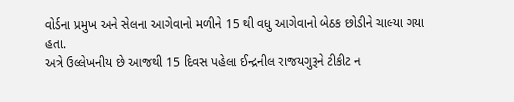વોર્ડના પ્રમુખ અને સેલના આગેવાનો મળીને 15 થી વધુ આગેવાનો બેઠક છોડીને ચાલ્યા ગયા હતા.
અત્રે ઉલ્લેખનીય છે આજથી 15 દિવસ પહેલા ઈન્દ્રનીલ રાજયગુરૂને ટીકીટ ન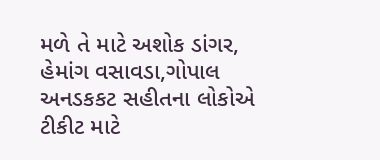મળે તે માટે અશોક ડાંગર, હેમાંગ વસાવડા,ગોપાલ અનડકકટ સહીતના લોકોએ ટીકીટ માટે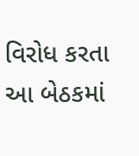વિરોધ કરતા આ બેઠકમાં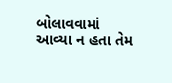બોલાવવામાં આવ્યા ન હતા તેમ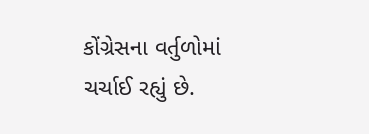કોંગ્રેસના વર્તુળોમાં ચર્ચાઈ રહ્યું છે.